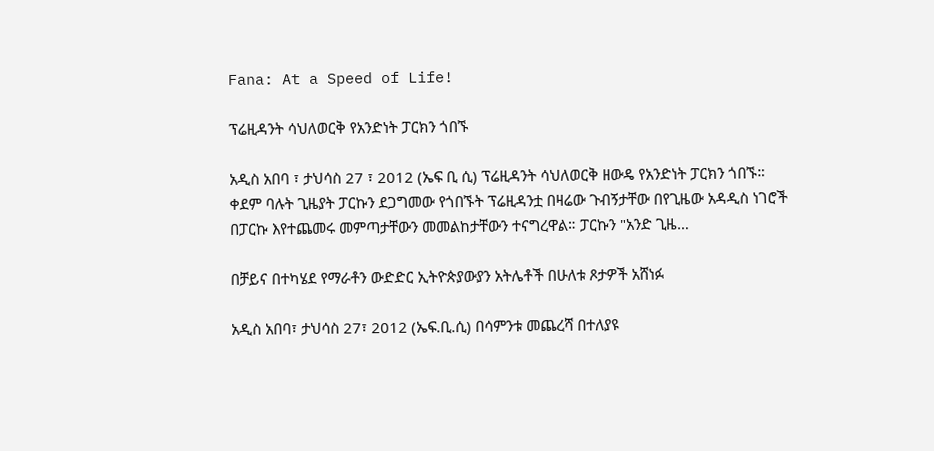Fana: At a Speed of Life!

ፕሬዚዳንት ሳህለወርቅ የአንድነት ፓርክን ጎበኙ

አዲስ አበባ ፣ ታህሳስ 27 ፣ 2012 (ኤፍ ቢ ሲ) ፕሬዚዳንት ሳህለወርቅ ዘውዴ የአንድነት ፓርክን ጎበኙ። ቀደም ባሉት ጊዜያት ፓርኩን ደጋግመው የጎበኙት ፕሬዚዳንቷ በዛሬው ጉብኝታቸው በየጊዜው አዳዲስ ነገሮች በፓርኩ እየተጨመሩ መምጣታቸውን መመልከታቸውን ተናግረዋል። ፓርኩን "አንድ ጊዜ…

በቻይና በተካሄደ የማራቶን ውድድር ኢትዮጵያውያን አትሌቶች በሁለቱ ጾታዎች አሸነፉ

አዲስ አበባ፣ ታህሳስ 27፣ 2012 (ኤፍ.ቢ.ሲ) በሳምንቱ መጨረሻ በተለያዩ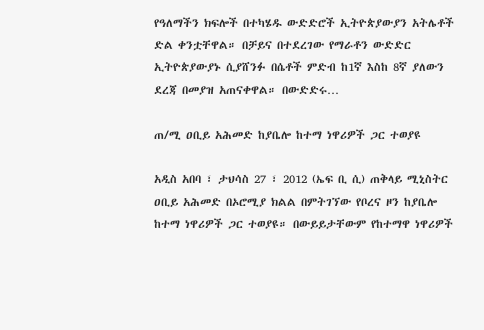የዓለማችን ክፍሎች በተካሄዱ ውድድሮች ኢትዮጵያውያን አትሌቶች ድል ቀንቷቸዋል። በቻይና በተደረገው የማራቶን ውድድር ኢትዮጵያውያኑ ሲያሸንፉ በሴቶች ምድብ ከ1ኛ እስከ 8ኛ ያለውን ደረጃ በመያዝ አጠናቀዋል። በውድድሩ…

ጠ/ሚ ዐቢይ አሕመድ ከያቤሎ ከተማ ነዋሪዎች ጋር ተወያዩ

አዲስ አበባ ፣ ታህሳስ 27 ፣ 2012 (ኤፍ ቢ ሲ) ጠቅላይ ሚኒስትር ዐቢይ አሕመድ በኦሮሚያ ክልል በምትገኘው የቦረና ዞን ከያቤሎ ከተማ ነዋሪዎች ጋር ተወያዩ። በውይይታቸውም የከተማዋ ነዋሪዎች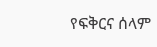የፍቅርና ሰላም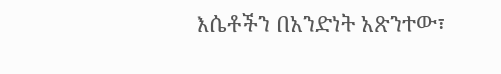እሴቶችን በአንድነት አጽንተው፣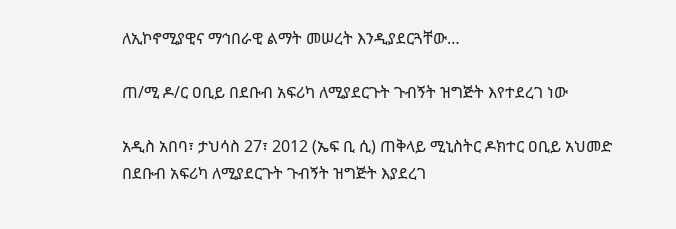ለኢኮኖሚያዊና ማኅበራዊ ልማት መሠረት እንዲያደርጓቸው…

ጠ/ሚ ዶ/ር ዐቢይ በደቡብ አፍሪካ ለሚያደርጉት ጉብኝት ዝግጅት እየተደረገ ነው

አዲስ አበባ፣ ታህሳስ 27፣ 2012 (ኤፍ ቢ ሲ) ጠቅላይ ሚኒስትር ዶክተር ዐቢይ አህመድ በደቡብ አፍሪካ ለሚያደርጉት ጉብኝት ዝግጅት እያደረገ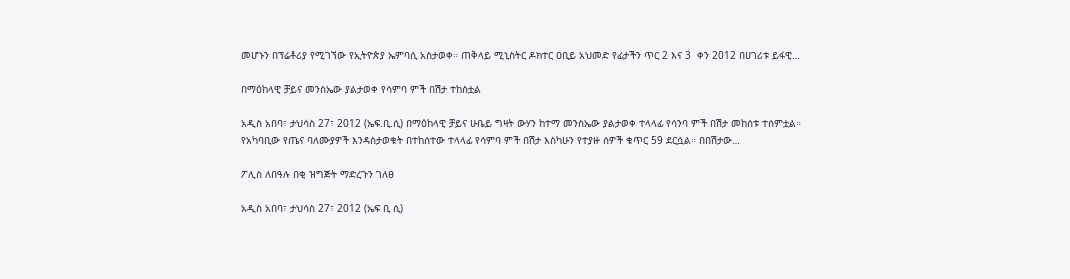መሆኑን በፕሬቶሪያ የሚገኘው የኢትዮጵያ ኤምባሲ አስታወቀ። ጠቅላይ ሚኒስትር ዶክተር ዐቢይ አህመድ የፊታችን ጥር 2 እና 3  ቀን 2012 በሀገሪቱ ይፋዊ…

በማዕከላዊ ቻይና መንስኤው ያልታወቀ የሳምባ ምች በሽታ ተከስቷል

አዲስ አበባ፣ ታህሳስ 27፣ 2012 (ኤፍ.ቢ.ሲ) በማዕከላዊ ቻይና ሁቤይ ግዛት ውሃን ከተማ መንስኤው ያልታወቀ ተላላፊ የሳንባ ምች በሽታ መከሰቱ ተሰምቷል። የአካባቢው የጤና ባለሙያዎች እንዳስታወቁት በተከሰተው ተላላፊ የሳምባ ምች በሽታ እስካሁን የተያዙ ሰዎች ቁጥር 59 ደርሷል። በበሽታው…

ፖሊስ ለበዓሉ በቂ ዝግጅት ማድረጉን ገለፀ

አዲስ አበባ፣ ታህሳስ 27፣ 2012 (ኤፍ ቢ ሲ)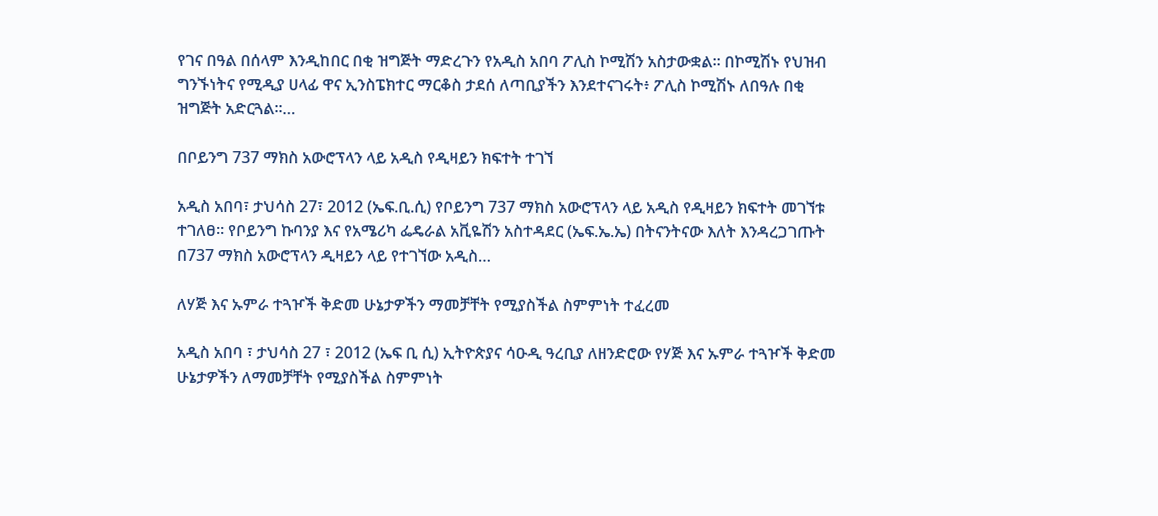የገና በዓል በሰላም እንዲከበር በቂ ዝግጅት ማድረጉን የአዲስ አበባ ፖሊስ ኮሚሽን አስታውቋል። በኮሚሽኑ የህዝብ ግንኙነትና የሚዲያ ሀላፊ ዋና ኢንስፔክተር ማርቆስ ታደሰ ለጣቢያችን እንደተናገሩት፥ ፖሊስ ኮሚሽኑ ለበዓሉ በቂ ዝግጅት አድርጓል።…

በቦይንግ 737 ማክስ አውሮፕላን ላይ አዲስ የዲዛይን ክፍተት ተገኘ

አዲስ አበባ፣ ታህሳስ 27፣ 2012 (ኤፍ.ቢ.ሲ) የቦይንግ 737 ማክስ አውሮፕላን ላይ አዲስ የዲዛይን ክፍተት መገኘቱ ተገለፀ። የቦይንግ ኩባንያ እና የአሜሪካ ፌዴራል አቪዬሽን አስተዳደር (ኤፍ.ኤ.ኤ) በትናንትናው እለት እንዳረጋገጡት በ737 ማክስ አውሮፕላን ዲዛይን ላይ የተገኘው አዲስ…

ለሃጅ እና ኡምራ ተጓዦች ቅድመ ሁኔታዎችን ማመቻቸት የሚያስችል ስምምነት ተፈረመ

አዲስ አበባ ፣ ታህሳስ 27 ፣ 2012 (ኤፍ ቢ ሲ) ኢትዮጵያና ሳዑዲ ዓረቢያ ለዘንድሮው የሃጅ እና ኡምራ ተጓዦች ቅድመ ሁኔታዎችን ለማመቻቸት የሚያስችል ስምምነት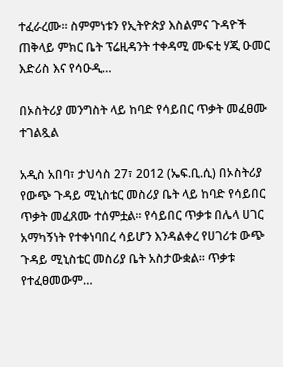ተፈራረሙ። ስምምነቱን የኢትዮጵያ እስልምና ጉዳዮች ጠቅላይ ምክር ቤት ፕሬዚዳንት ተቀዳሚ ሙፍቲ ሃጂ ዑመር እድሪስ እና የሳዑዲ…

በኦስትሪያ መንግስት ላይ ከባድ የሳይበር ጥቃት መፈፀሙ ተገልጿል

አዲስ አበባ፣ ታህሳስ 27፣ 2012 (ኤፍ.ቢ.ሲ) በኦስትሪያ የውጭ ጉዳይ ሚኒስቴር መስሪያ ቤት ላይ ከባድ የሳይበር ጥቃት መፈጸሙ ተሰምቷል። የሳይበር ጥቃቱ በሌላ ሀገር አማካኝነት የተቀነባበረ ሳይሆን እንዳልቀረ የሀገሪቱ ውጭ ጉዳይ ሚኒስቴር መስሪያ ቤት አስታውቋል። ጥቃቱ  የተፈፀመውም…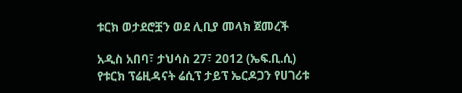ቱርክ ወታደሮቿን ወደ ሊቢያ መላክ ጀመረች

አዲስ አበባ፣ ታህሳስ 27፣ 2012 (ኤፍ.ቢ.ሲ) የቱርክ ፕሬዚዳናት ሬሲፕ ታይፕ ኤርዶጋን የሀገሪቱ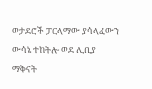ወታደሮች ፓርላማው ያሳላፈውን ውሳኔ ተከትሎ ወደ ሊቢያ ማቅናት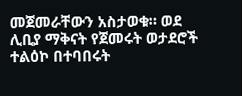መጀመራቸውን አስታወቁ። ወደ ሊቢያ ማቅናት የጀመሩት ወታደሮች ተልዕኮ በተባበሩት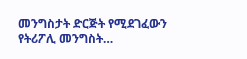መንግስታት ድርጅት የሚደገፈውን የትሪፖሊ መንግስት…